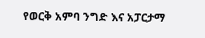የወርቅ አምባ ንግድ እና አፓርታማ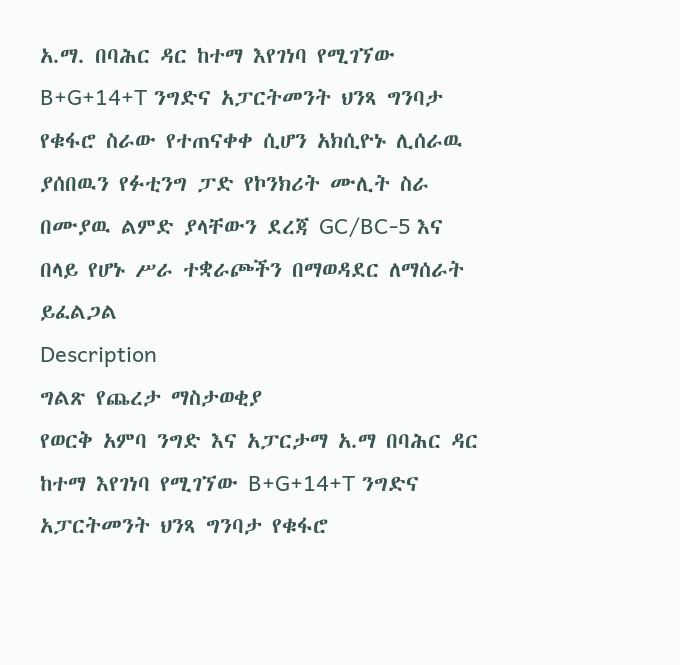አ.ማ. በባሕር ዳር ከተማ እየገነባ የሚገኘው B+G+14+T ንግድና አፓርትመንት ህንጻ ግንባታ የቁፋሮ ስራው የተጠናቀቀ ሲሆን አክሲዮኑ ሊሰራዉ ያሰበዉን የፉቲንግ ፓድ የኮንክሪት ሙሊት ስራ በሙያዉ ልምድ ያላቸውን ደረጃ GC/BC-5 እና በላይ የሆኑ ሥራ ተቋራጮችን በማወዳደር ለማሰራት ይፈልጋል
Description
ግልጽ የጨረታ ማስታወቂያ
የወርቅ አምባ ንግድ እና አፓርታማ አ.ማ በባሕር ዳር ከተማ እየገነባ የሚገኘው B+G+14+T ንግድና አፓርትመንት ህንጻ ግንባታ የቁፋሮ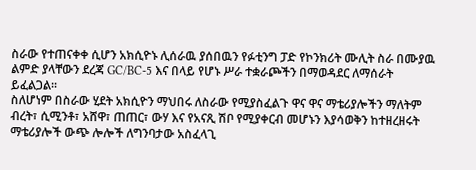ስራው የተጠናቀቀ ሲሆን አክሲዮኑ ሊሰራዉ ያሰበዉን የፉቲንግ ፓድ የኮንክሪት ሙሊት ስራ በሙያዉ ልምድ ያላቸውን ደረጃ GC/BC-5 እና በላይ የሆኑ ሥራ ተቋራጮችን በማወዳደር ለማሰራት ይፈልጋል፡፡
ስለሆነም በስራው ሂደት አክሲዮን ማህበሩ ለስራው የሚያስፈልጉ ዋና ዋና ማቴሪያሎችን ማለትም ብረት፣ ሲሚንቶ፣ አሸዋ፣ ጠጠር፣ ውሃ እና የአናጺ ሽቦ የሚያቀርብ መሆኑን እያሳወቅን ከተዘረዘሩት ማቴሪያሎች ውጭ ሎሎች ለግንባታው አስፈላጊ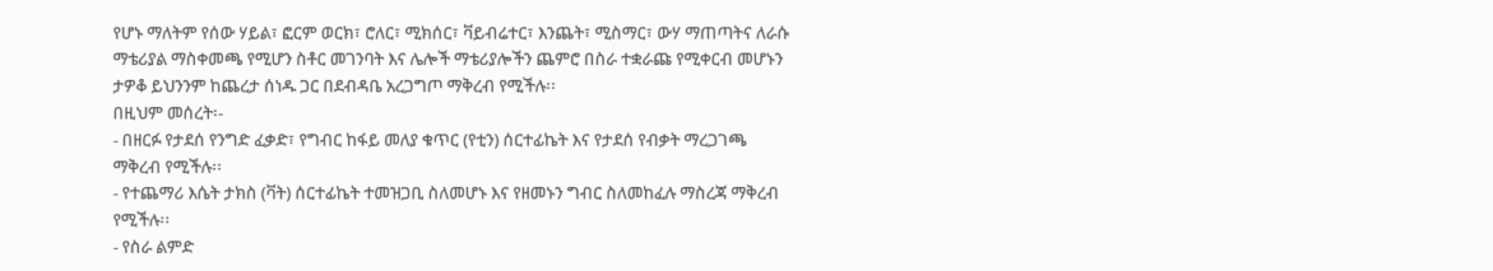የሆኑ ማለትም የሰው ሃይል፣ ፎርም ወርክ፣ ሮለር፣ ሚክሰር፣ ቫይብሬተር፣ እንጨት፣ ሚስማር፣ ውሃ ማጠጣትና ለራሱ ማቴሪያል ማስቀመጫ የሚሆን ስቶር መገንባት እና ሌሎች ማቴሪያሎችን ጨምሮ በስራ ተቋራጩ የሚቀርብ መሆኑን ታዎቆ ይህንንም ከጨረታ ሰነዱ ጋር በደብዳቤ አረጋግጦ ማቅረብ የሚችሉ፡፡
በዚህም መሰረት፡-
- በዘርፉ የታደሰ የንግድ ፈቃድ፣ የግብር ከፋይ መለያ ቁጥር (የቲን) ሰርተፊኬት እና የታደሰ የብቃት ማረጋገጫ ማቅረብ የሚችሉ፡፡
- የተጨማሪ እሴት ታክስ (ቫት) ሰርተፊኬት ተመዝጋቢ ስለመሆኑ እና የዘመኑን ግብር ስለመከፈሉ ማስረጃ ማቅረብ የሚችሉ፡፡
- የስራ ልምድ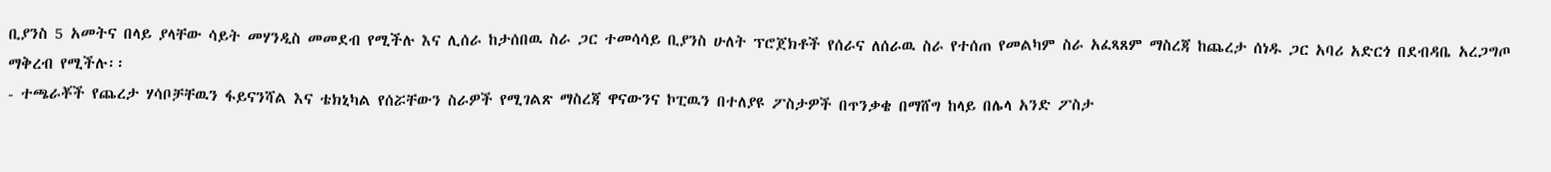ቢያንስ 5 አመትና በላይ ያላቸው ሳይት መሃንዲስ መመደብ የሚችሉ እና ሊሰራ ከታሰበዉ ስራ ጋር ተመሳሳይ ቢያንስ ሁለት ፕሮጀክቶች የሰራና ለሰራዉ ስራ የተሰጠ የመልካም ስራ አፈጻጸም ማስረጃ ከጨረታ ሰነዱ ጋር አባሪ አድርጎ በደብዳቤ አረጋግጦ ማቅረብ የሚችሉ፡፡
- ተጫራቾች የጨረታ ሃሳቦቻቸዉን ፋይናንሻል እና ቴክኒካል የሰሯቸውን ስራዎች የሚገልጽ ማስረጃ ዋናውንና ኮፒዉን በተለያዩ ፖስታዎች በጥንቃቄ በማሸግ ከላይ በሌላ አንድ ፖስታ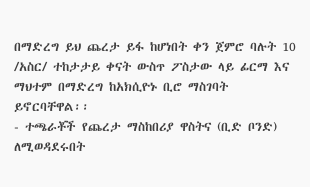በማድረግ ይህ ጨረታ ይፋ ከሆነበት ቀን ጀምሮ ባሉት 10 /አስር/ ተከታታይ ቀናት ውስጥ ፖስታው ላይ ፊርማ እና ማህተም በማድረግ ከአክሲዮኑ ቢሮ ማስገባት ይኖርባቸዋል፡፡
- ተጫራቾች የጨረታ ማስከበሪያ ዋስትና (ቢድ ቦንድ) ለሚወዳደሩበት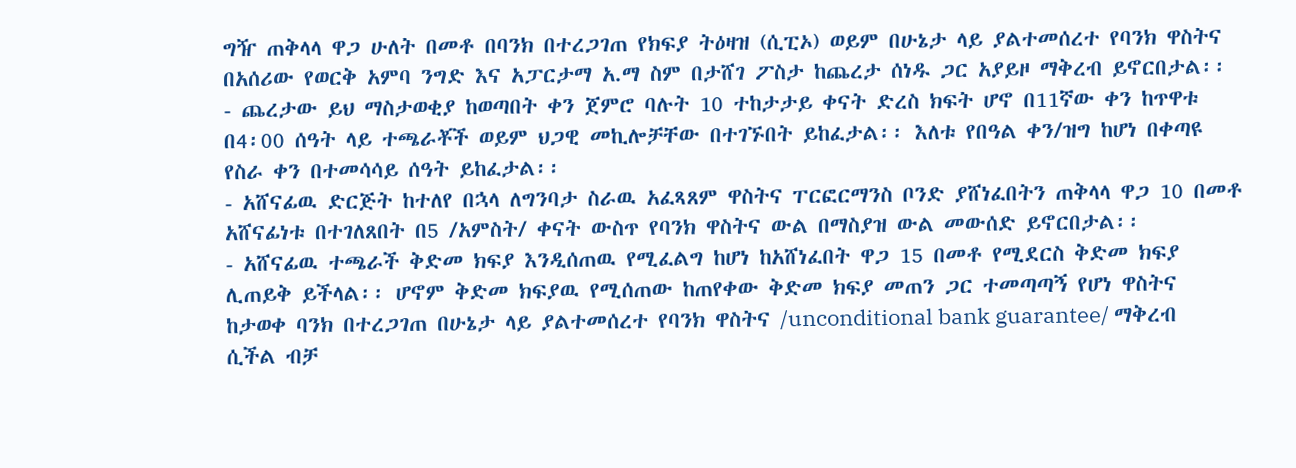ግዥ ጠቅላላ ዋጋ ሁለት በመቶ በባንክ በተረጋገጠ የክፍያ ትዕዛዝ (ሲፒኦ) ወይም በሁኔታ ላይ ያልተመሰረተ የባንክ ዋስትና በአሰሪው የወርቅ አምባ ንግድ እና አፓርታማ አ.ማ ስም በታሸገ ፖስታ ከጨረታ ሰነዱ ጋር አያይዞ ማቅረብ ይኖርበታል፡፡
- ጨረታው ይህ ማስታወቂያ ከወጣበት ቀን ጀምሮ ባሉት 10 ተከታታይ ቀናት ድረስ ክፍት ሆኖ በ11ኛው ቀን ከጥዋቱ በ4፡00 ሰዓት ላይ ተጫራቾች ወይም ህጋዊ መኪሎቻቸው በተገኙበት ይከፈታል፡፡ እለቱ የበዓል ቀን/ዝግ ከሆነ በቀጣዩ የስራ ቀን በተመሳሳይ ሰዓት ይከፈታል፡፡
- አሸናፊዉ ድርጅት ከተለየ በኋላ ለግንባታ ስራዉ አፈጻጸም ዋስትና ፐርፎርማንስ ቦንድ ያሸነፈበትን ጠቅላላ ዋጋ 10 በመቶ አሸናፊነቱ በተገለጸበት በ5 /አምስት/ ቀናት ውስጥ የባንክ ዋስትና ውል በማስያዝ ውል መውሰድ ይኖርበታል፡፡
- አሸናፊዉ ተጫራች ቅድመ ክፍያ እንዲሰጠዉ የሚፈልግ ከሆነ ከአሸነፈበት ዋጋ 15 በመቶ የሚደርስ ቅድመ ክፍያ ሊጠይቅ ይችላል፡፡ ሆኖም ቅድመ ክፍያዉ የሚሰጠው ከጠየቀው ቅድመ ክፍያ መጠን ጋር ተመጣጣኝ የሆነ ዋስትና ከታወቀ ባንክ በተረጋገጠ በሁኔታ ላይ ያልተመሰረተ የባንክ ዋስትና /unconditional bank guarantee/ ማቅረብ ሲችል ብቻ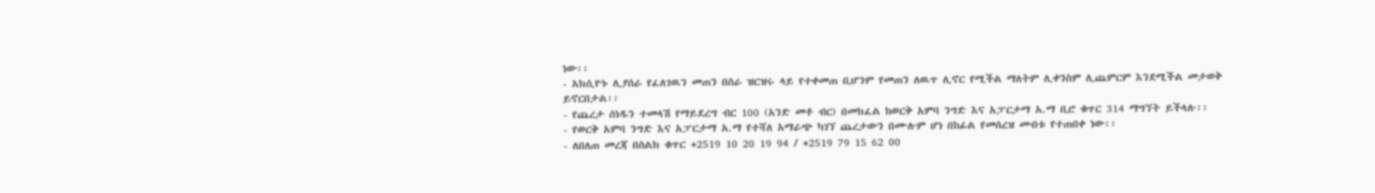ነው፡፡
- አክሲዮኑ ሊያሰራ የፈለገዉን መጠን በስራ ዝርዝሩ ላይ የተቀመጠ ቢሆንም የመጠን ለዉጥ ሊኖር የሚችል ማለትም ሊቀንስም ሊጨምርም እንደሚችል መታወቅ ይኖርበታል፡፡
- የጨረታ ሰነዱን ተመላሽ የማይደረግ ብር 100 (አንድ መቶ ብር) በመክፈል ከወርቅ አምባ ንግድ እና አፓርታማ አ.ማ ቢሮ ቁጥር 314 ማግኘት ይችላሉ፡፡
- የወርቅ አምባ ንግድ እና አፓርታማ አ.ማ የተሻለ አማራጭ ካገኘ ጨረታውን በሙሉም ሆነ በከፊል የመሰረዝ መብቱ የተጠበቀ ነው፡፡
- ለበለጠ መረጃ በስልክ ቁጥር +2519 10 20 19 94 / +2519 79 15 62 00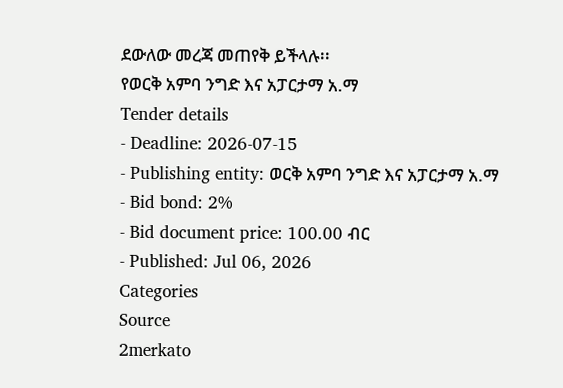ደውለው መረጃ መጠየቅ ይችላሉ፡፡
የወርቅ አምባ ንግድ እና አፓርታማ አ.ማ
Tender details
- Deadline: 2026-07-15
- Publishing entity: ወርቅ አምባ ንግድ እና አፓርታማ አ.ማ
- Bid bond: 2%
- Bid document price: 100.00 ብር
- Published: Jul 06, 2026
Categories
Source
2merkato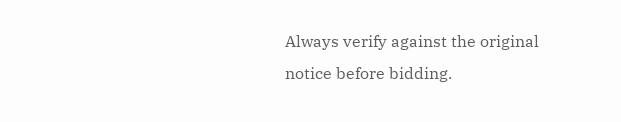Always verify against the original notice before bidding.